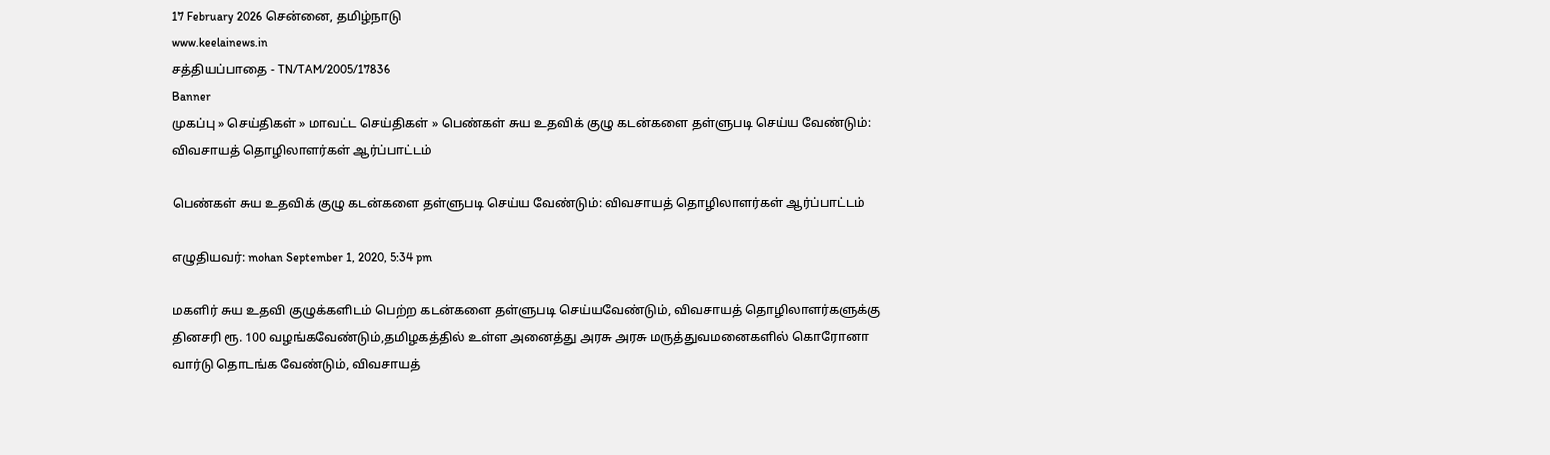17 February 2026 சென்னை, தமிழ்நாடு
www.keelainews.in
சத்தியப்பாதை - TN/TAM/2005/17836
Banner
முகப்பு » செய்திகள் » மாவட்ட செய்திகள் » பெண்கள் சுய உதவிக் குழு கடன்களை தள்ளுபடி செய்ய வேண்டும்: விவசாயத் தொழிலாளர்கள் ஆர்ப்பாட்டம்

பெண்கள் சுய உதவிக் குழு கடன்களை தள்ளுபடி செய்ய வேண்டும்: விவசாயத் தொழிலாளர்கள் ஆர்ப்பாட்டம்

எழுதியவர்: mohan September 1, 2020, 5:34 pm

மகளிர் சுய உதவி குழுக்களிடம் பெற்ற கடன்களை தள்ளுபடி செய்யவேண்டும், விவசாயத் தொழிலாளர்களுக்கு தினசரி ரூ. 100 வழங்கவேண்டும்,தமிழகத்தில் உள்ள அனைத்து அரசு அரசு மருத்துவமனைகளில் கொரோனா வார்டு தொடங்க வேண்டும், விவசாயத்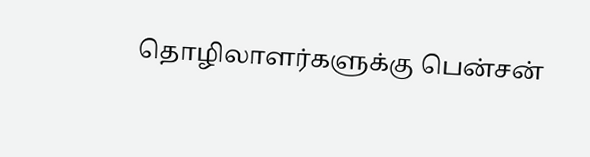தொழிலாளர்களுக்கு பென்சன்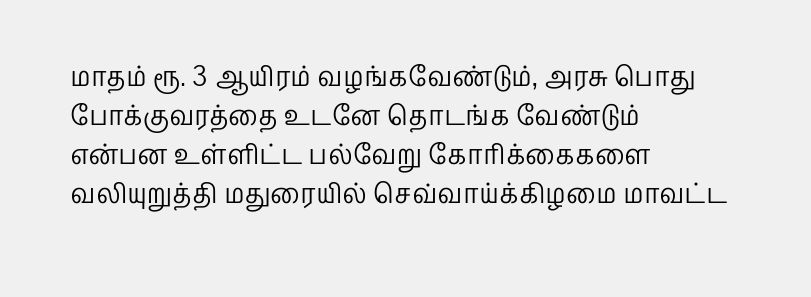மாதம் ரூ. 3 ஆயிரம் வழங்கவேண்டும், அரசு பொது போக்குவரத்தை உடனே தொடங்க வேண்டும் என்பன உள்ளிட்ட பல்வேறு கோரிக்கைகளை வலியுறுத்தி மதுரையில் செவ்வாய்க்கிழமை மாவட்ட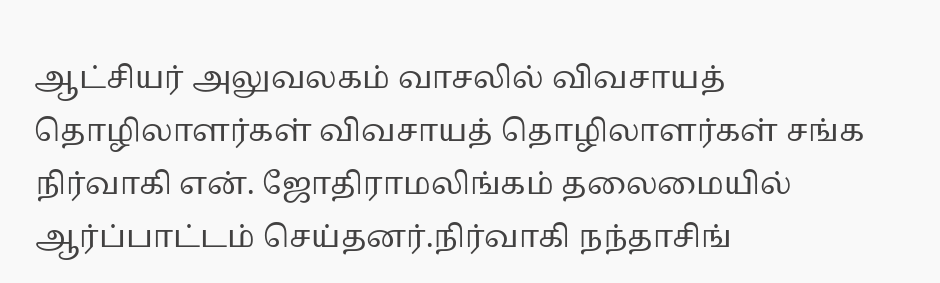ஆட்சியர் அலுவலகம் வாசலில் விவசாயத் தொழிலாளர்கள் விவசாயத் தொழிலாளர்கள் சங்க நிர்வாகி என். ஜோதிராமலிங்கம் தலைமையில் ஆர்ப்பாட்டம் செய்தனர்.நிர்வாகி நந்தாசிங்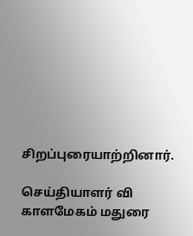சிறப்புரையாற்றினார்.

செய்தியாளர் வி காளமேகம் மதுரை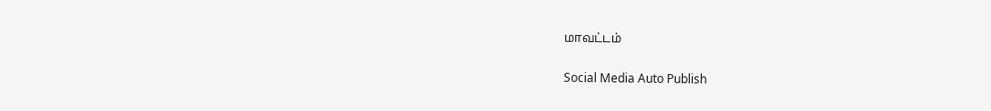மாவட்டம்

Social Media Auto Publish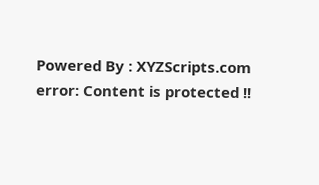Powered By : XYZScripts.com
error: Content is protected !!